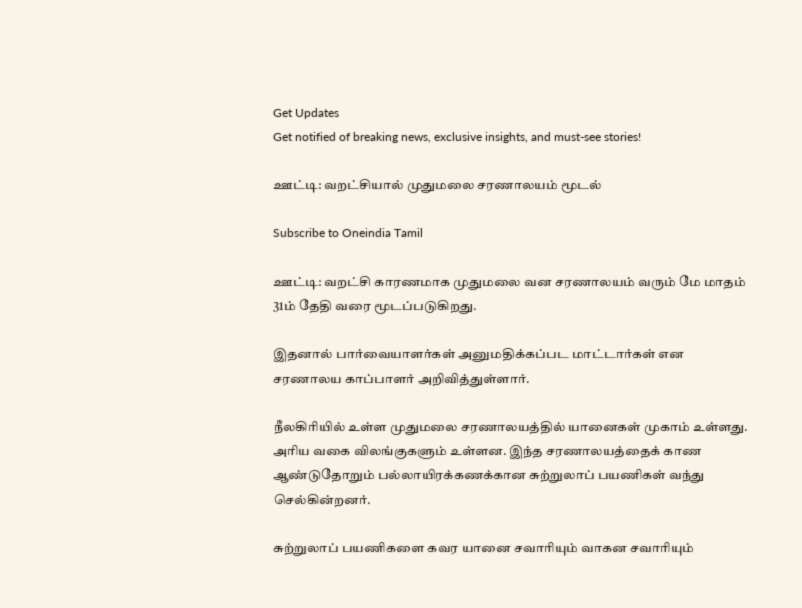Get Updates
Get notified of breaking news, exclusive insights, and must-see stories!

ஊட்டி: வறட்சியால் முதுமலை சரணாலயம் மூடல்

Subscribe to Oneindia Tamil

ஊட்டி: வறட்சி காரணமாக முதுமலை வன சரணாலயம் வரும் மே மாதம் 31ம் தேதி வரை மூடப்படுகிறது.

இதனால் பார்வையாளர்கள் அனுமதிக்கப்பட மாட்டார்கள் என சரணாலய காப்பாளர் அறிவித்துள்ளார்.

நீலகிரியில் உள்ள முதுமலை சரணாலயத்தில் யானைகள் முகாம் உள்ளது. அரிய வகை விலங்குகளும் உள்ளன. இந்த சரணாலயத்தைக் காண ஆண்டுதோறும் பல்லாயிரக்கணக்கான சுற்றுலாப் பயணிகள் வந்து செல்கின்றனர்.

சுற்றுலாப் பயணிகளை கவர யானை சவாரியும் வாகன சவாரியும்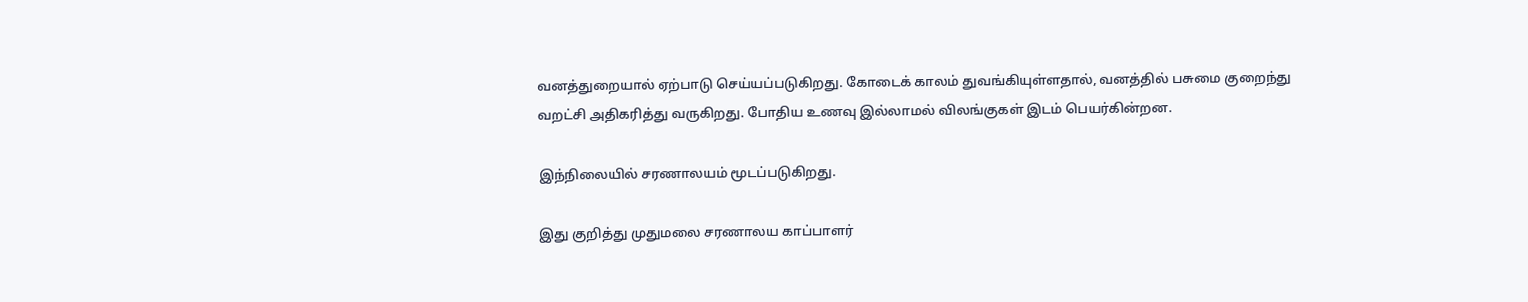வனத்துறையால் ஏற்பாடு செய்யப்படுகிறது. கோடைக் காலம் துவங்கியுள்ளதால், வனத்தில் பசுமை குறைந்து வறட்சி அதிகரித்து வருகிறது. போதிய உணவு இல்லாமல் விலங்குகள் இடம் பெயர்கின்றன.

இந்நிலையில் சரணாலயம் மூடப்படுகிறது.

இது குறித்து முதுமலை சரணாலய காப்பாளர்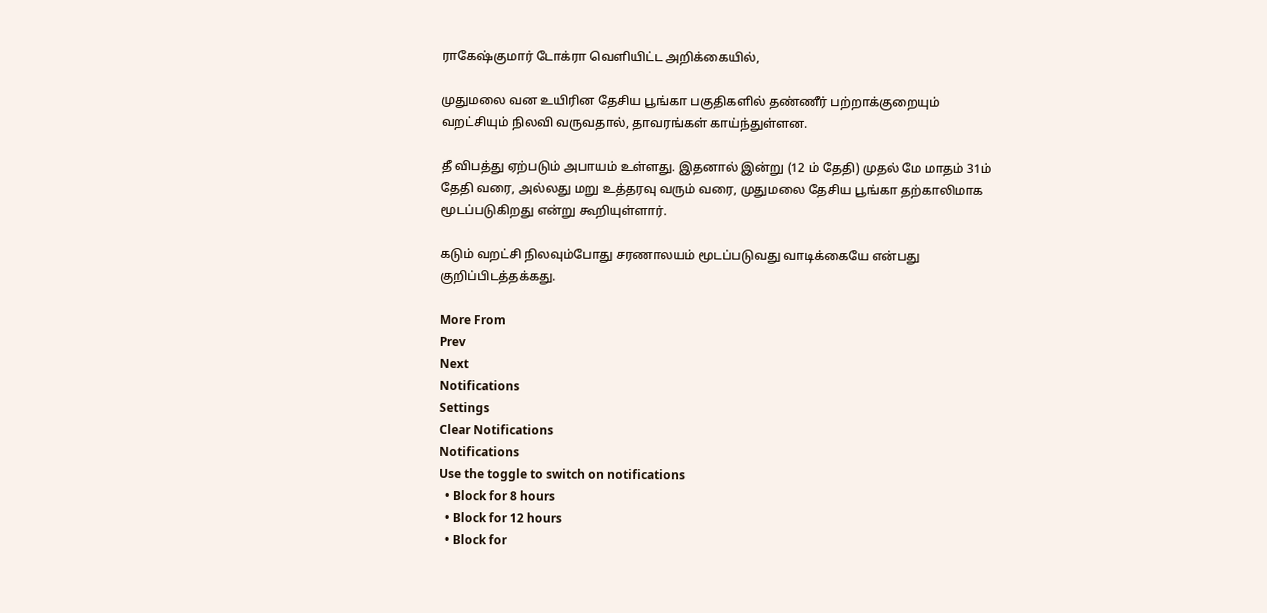ராகேஷ்குமார் டோக்ரா வெளியிட்ட அறிக்கையில்,

முதுமலை வன உயிரின தேசிய பூங்கா பகுதிகளில் தண்ணீர் பற்றாக்குறையும் வறட்சியும் நிலவி வருவதால், தாவரங்கள் காய்ந்துள்ளன.

தீ விபத்து ஏற்படும் அபாயம் உள்ளது. இதனால் இன்று (12 ம் தேதி) முதல் மே மாதம் 31ம் தேதி வரை, அல்லது மறு உத்தரவு வரும் வரை, முதுமலை தேசிய பூங்கா தற்காலிமாக மூடப்படுகிறது என்று கூறியுள்ளார்.

கடும் வறட்சி நிலவும்போது சரணாலயம் மூடப்படுவது வாடிக்கையே என்பது குறிப்பிடத்தக்கது.

More From
Prev
Next
Notifications
Settings
Clear Notifications
Notifications
Use the toggle to switch on notifications
  • Block for 8 hours
  • Block for 12 hours
  • Block for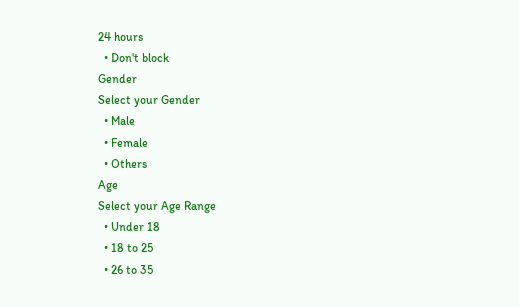24 hours
  • Don't block
Gender
Select your Gender
  • Male
  • Female
  • Others
Age
Select your Age Range
  • Under 18
  • 18 to 25
  • 26 to 35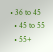• 36 to 45
  • 45 to 55
  • 55+